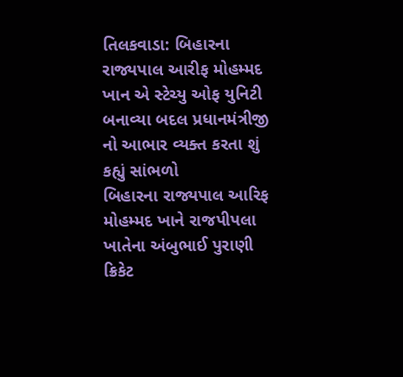તિલકવાડા: બિહારના રાજ્યપાલ આરીફ મોહમ્મદ ખાન એ સ્ટેચ્યુ ઓફ યુનિટી બનાવ્યા બદલ પ્રધાનમંત્રીજી નો આભાર વ્યક્ત કરતા શું કહ્યું સાંભળો
બિહારના રાજ્યપાલ આરિફ મોહમ્મદ ખાને રાજપીપલા ખાતેના અંબુભાઈ પુરાણી ક્રિકેટ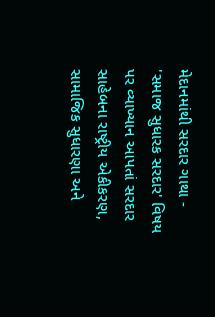મેદાનમાંથી સરદાર ગાથા - 'સમાજ સુધારક સરદાર' વિષય પર વ્યાખ્યાન આપતાં સરદાર સાહેબના રાષ્ટ્રીય એકીકરણ, સામાજિક સુધારણા અને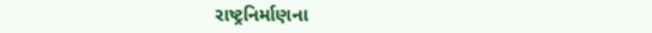રાષ્ટ્રનિર્માણના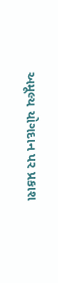અમૂલ્ય યોગદાન પર પ્રકાશ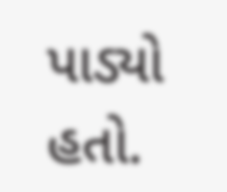પાડ્યો હતો.